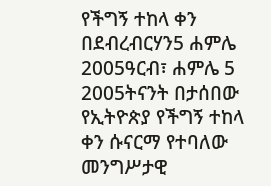የችግኝ ተከላ ቀን በደብረብርሃን5 ሐምሌ 2005ዓርብ፣ ሐምሌ 5 2005ትናንት በታሰበው የኢትዮጵያ የችግኝ ተከላ ቀን ሱናርማ የተባለው መንግሥታዊ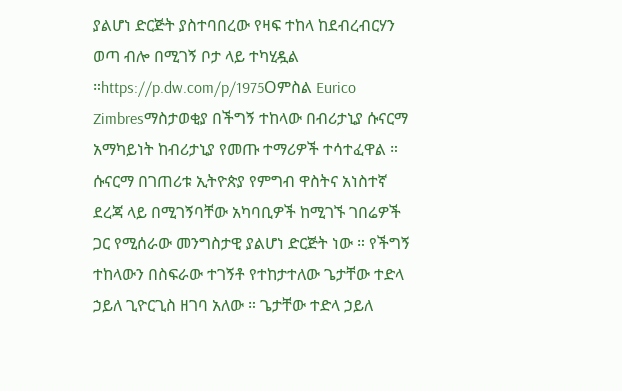ያልሆነ ድርጅት ያስተባበረው የዛፍ ተከላ ከደብረብርሃን ወጣ ብሎ በሚገኝ ቦታ ላይ ተካሂዷል ።https://p.dw.com/p/1975Oምስል Eurico Zimbresማስታወቂያ በችግኝ ተከላው በብሪታኒያ ሱናርማ አማካይነት ከብሪታኒያ የመጡ ተማሪዎች ተሳተፈዋል ። ሱናርማ በገጠሪቱ ኢትዮጵያ የምግብ ዋስትና አነስተኛ ደረጃ ላይ በሚገኝባቸው አካባቢዎች ከሚገኙ ገበሬዎች ጋር የሚሰራው መንግስታዊ ያልሆነ ድርጅት ነው ። የችግኝ ተከላውን በስፍራው ተገኝቶ የተከታተለው ጌታቸው ተድላ ኃይለ ጊዮርጊስ ዘገባ አለው ። ጌታቸው ተድላ ኃይለ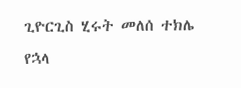ጊዮርጊስ ሂሩት መለሰ ተክሌ የኋላ